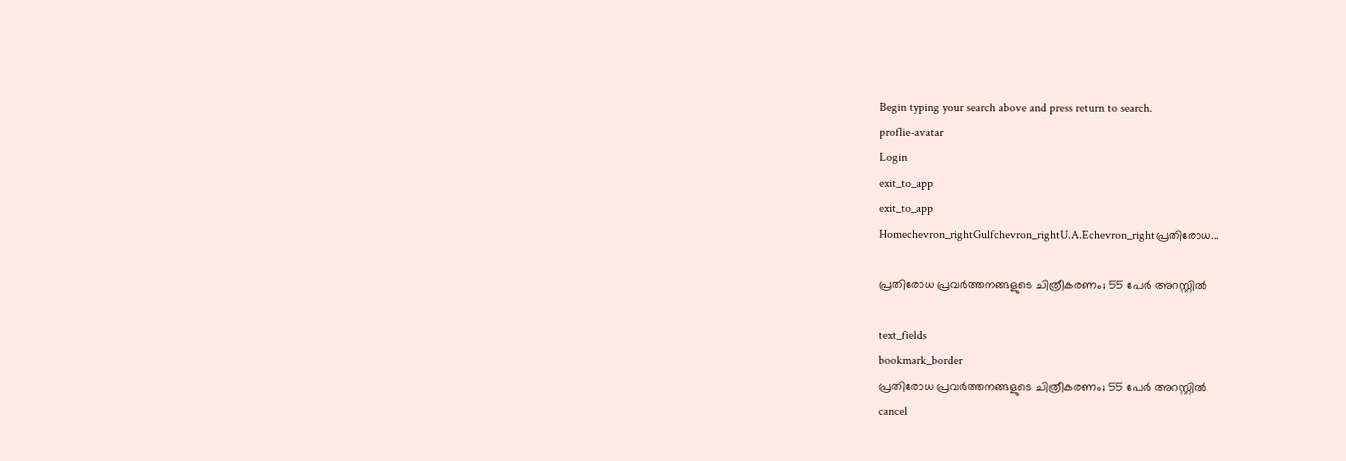Begin typing your search above and press return to search.
proflie-avatar
Login
exit_to_app
exit_to_app
Homechevron_rightGulfchevron_rightU.A.Echevron_rightപ്രതിരോധ...

പ്രതിരോധ പ്രവർത്തനങ്ങളുടെ ചിത്രീകരണം; 55 പേർ അറസ്റ്റിൽ

text_fields
bookmark_border
പ്രതിരോധ പ്രവർത്തനങ്ങളുടെ ചിത്രീകരണം; 55 പേർ അറസ്റ്റിൽ
cancel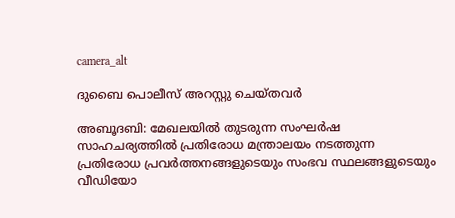camera_alt

ദുബൈ പൊലീസ് അറസ്റ്റു ചെയ്തവർ

അബൂദബി: മേഖലയിൽ തുടരുന്ന സംഘർഷ സാഹചര്യത്തിൽ പ്രതിരോധ മന്ത്രാലയം നടത്തുന്ന പ്രതിരോധ പ്രവർത്തനങ്ങളുടെയും സംഭവ സ്ഥലങ്ങളുടെയും വീഡിയോ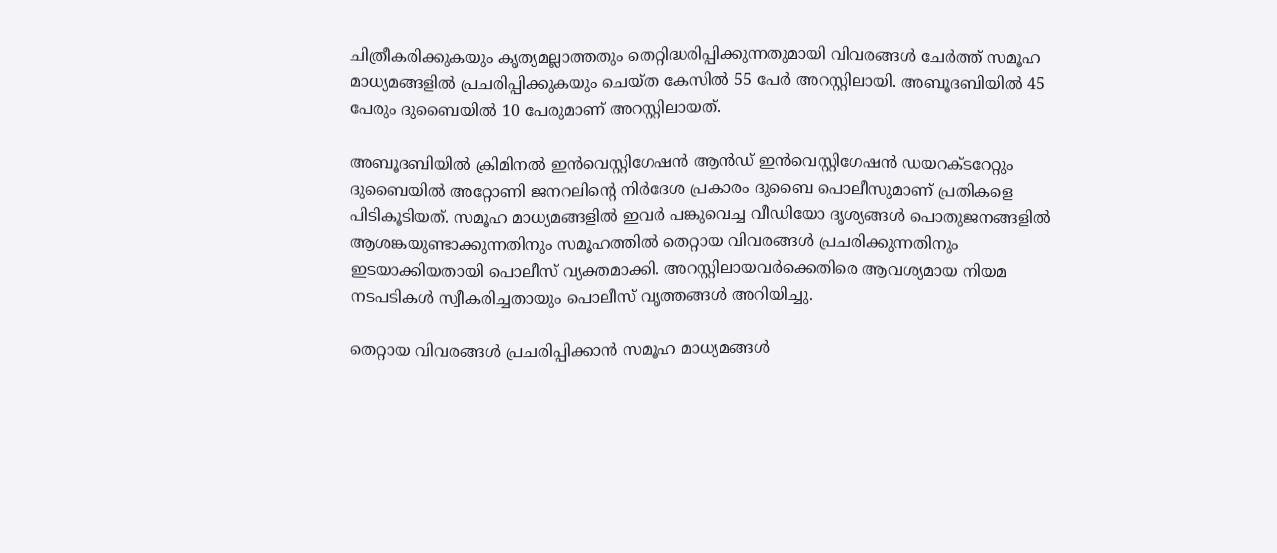ചിത്രീകരിക്കുകയും കൃത്യമല്ലാത്തതും തെറ്റിദ്ധരിപ്പിക്കുന്നതുമായി വിവരങ്ങൾ ചേർത്ത് സമൂഹ മാധ്യമങ്ങളിൽ പ്രചരിപ്പിക്കുകയും ചെയ്ത കേസിൽ 55 പേർ അറസ്റ്റിലായി. അബൂദബിയിൽ 45 പേരും ദുബൈയിൽ 10 പേരുമാണ് അറസ്റ്റിലായത്.

അബൂദബിയിൽ ക്രിമിനൽ ഇൻവെസ്റ്റിഗേഷൻ ആൻഡ് ഇൻവെസ്റ്റിഗേഷൻ ഡയറക്ടറേറ്റും ദുബൈയിൽ അറ്റോണി ജനറലിന്‍റെ നിർദേശ പ്രകാരം ദുബൈ പൊലീസുമാണ് പ്രതികളെ പിടികൂടിയത്. സമൂഹ മാധ്യമങ്ങളിൽ ഇവർ പങ്കുവെച്ച വീഡിയോ ദൃശ്യങ്ങൾ പൊതുജനങ്ങളിൽ ആശങ്കയുണ്ടാക്കുന്നതിനും സമൂഹത്തിൽ തെറ്റായ വിവരങ്ങൾ പ്രചരിക്കുന്നതിനും ഇടയാക്കിയതായി പൊലീസ് വ്യക്തമാക്കി. അറസ്റ്റിലായവർക്കെതിരെ ആവശ്യമായ നിയമ നടപടികൾ സ്വീകരിച്ചതായും പൊലീസ് വൃത്തങ്ങൾ അറിയിച്ചു.

തെറ്റായ വിവരങ്ങൾ പ്രചരിപ്പിക്കാൻ സമൂഹ മാധ്യമങ്ങൾ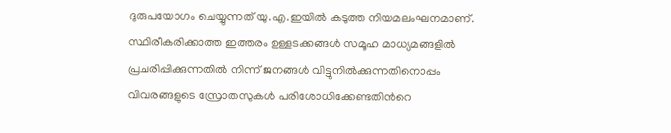ദുരുപയോഗം ചെയ്യുന്നത് യു.എ.ഇയിൽ കടുത്ത നിയമലംഘനമാണ്. സ്ഥിരീകരിക്കാത്ത ഇത്തരം ഉള്ളടക്കങ്ങൾ സമൂഹ മാധ്യമങ്ങളിൽ പ്രചരിപ്പിക്കുന്നതിൽ നിന്ന് ജനങ്ങൾ വിട്ടുനിൽക്കുന്നതിനൊപ്പം വിവരങ്ങളുടെ സ്രോതസുകൾ പരിശോധിക്കേണ്ടതിന്‍റെ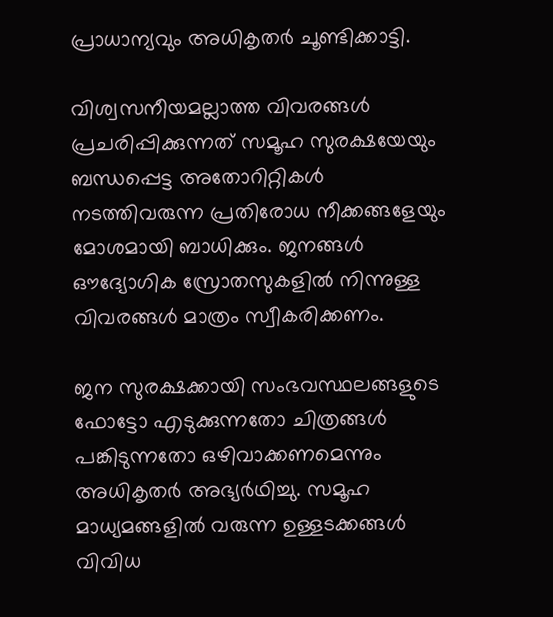പ്രാധാന്യവും അധികൃതർ ചൂണ്ടിക്കാട്ടി.

വിശ്വസനീയമല്ലാത്ത വിവരങ്ങൾ പ്രചരിപ്പിക്കുന്നത് സമൂഹ സുരക്ഷയേയും ബന്ധപ്പെട്ട അതോറിറ്റികൾ നടത്തിവരുന്ന പ്രതിരോധ നീക്കങ്ങളേയും മോശമായി ബാധിക്കും. ജനങ്ങൾ ഔദ്യോഗിക സ്രോതസുകളിൽ നിന്നുള്ള വിവരങ്ങൾ മാത്രം സ്വീകരിക്കണം.

ജന സുരക്ഷക്കായി സംഭവസ്ഥലങ്ങളുടെ ഫോട്ടോ എടുക്കുന്നതോ ചിത്രങ്ങൾ പങ്കിടുന്നതോ ഒഴിവാക്കണമെന്നും അധികൃതർ അഭ്യർഥിച്ചു. സമൂഹ മാധ്യമങ്ങളിൽ വരുന്ന ഉള്ളടക്കങ്ങൾ വിവിധ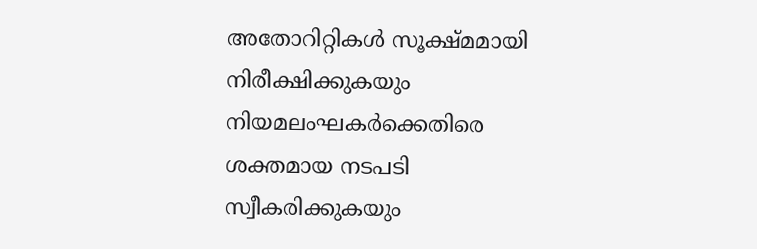അതോറിറ്റികൾ സൂക്ഷ്മമായി നിരീക്ഷിക്കുകയും നിയമലംഘകർക്കെതിരെ ശക്തമായ നടപടി സ്വീകരിക്കുകയും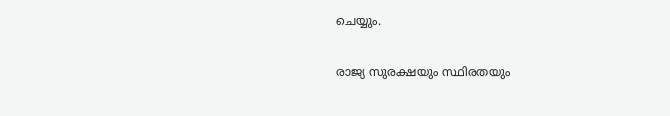ചെയ്യും.

രാജ്യ സുരക്ഷയും സ്ഥിരതയും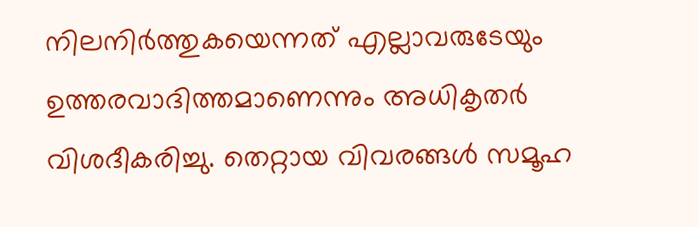നിലനിർത്തുകയെന്നത് എല്ലാവരുടേയും ഉത്തരവാദിത്തമാണെന്നും അധികൃതർ വിശദീകരിച്ചു. തെറ്റായ വിവരങ്ങൾ സമൂഹ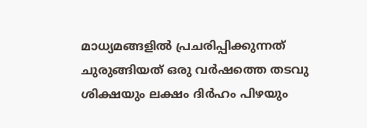മാധ്യമങ്ങളിൽ പ്രചരിപ്പിക്കുന്നത് ചുരുങ്ങിയത് ഒരു വർഷത്തെ തടവു ശിക്ഷയും ലക്ഷം ദിർഹം പിഴയും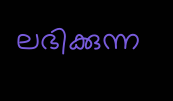ലഭിക്കുന്ന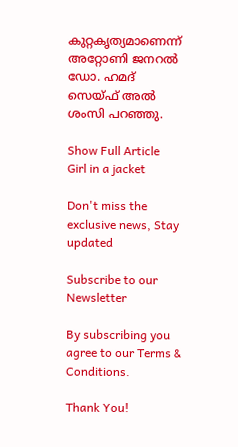കുറ്റകൃത്യമാണെന്ന് അറ്റോണി ജനറൽ ഡോ. ഹമദ് സെയ്ഫ് അൽ ശംസി പറഞ്ഞു.

Show Full Article
Girl in a jacket

Don't miss the exclusive news, Stay updated

Subscribe to our Newsletter

By subscribing you agree to our Terms & Conditions.

Thank You!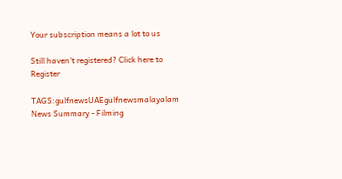Your subscription means a lot to us

Still haven't registered? Click here to Register

TAGS:gulfnewsUAEgulfnewsmalayalam
News Summary - Filming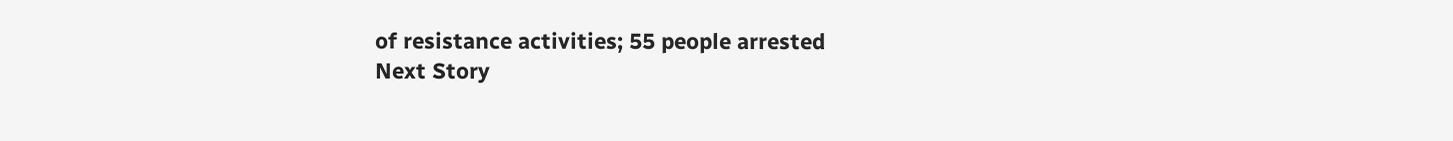of resistance activities; 55 people arrested
Next Story